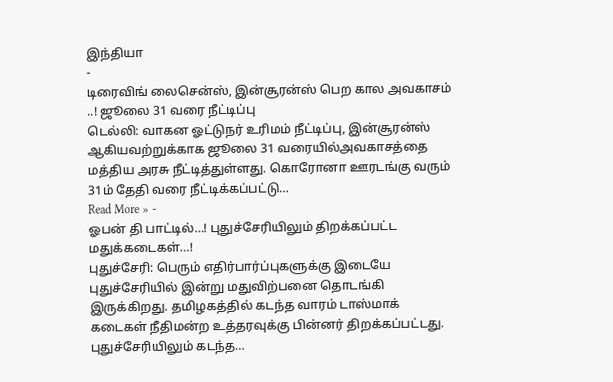இந்தியா
-
டிரைவிங் லைசென்ஸ், இன்சூரன்ஸ் பெற கால அவகாசம் ..! ஜூலை 31 வரை நீட்டிப்பு
டெல்லி: வாகன ஓட்டுநர் உரிமம் நீட்டிப்பு, இன்சூரன்ஸ் ஆகியவற்றுக்காக ஜூலை 31 வரையில்அவகாசத்தை மத்திய அரசு நீட்டித்துள்ளது. கொரோனா ஊரடங்கு வரும் 31ம் தேதி வரை நீட்டிக்கப்பட்டு…
Read More » -
ஓபன் தி பாட்டில்…! புதுச்சேரியிலும் திறக்கப்பட்ட மதுக்கடைகள்…!
புதுச்சேரி: பெரும் எதிர்பார்ப்புகளுக்கு இடையே புதுச்சேரியில் இன்று மதுவிற்பனை தொடங்கி இருக்கிறது. தமிழகத்தில் கடந்த வாரம் டாஸ்மாக் கடைகள் நீதிமன்ற உத்தரவுக்கு பின்னர் திறக்கப்பட்டது. புதுச்சேரியிலும் கடந்த…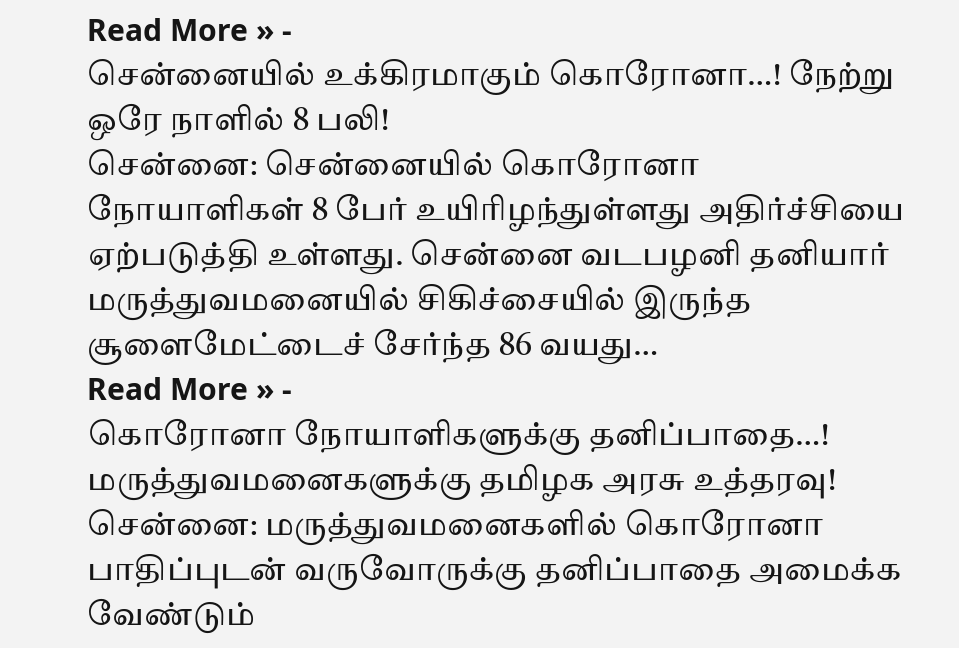Read More » -
சென்னையில் உக்கிரமாகும் கொரோனா…! நேற்று ஒரே நாளில் 8 பலி!
சென்னை: சென்னையில் கொரோனா நோயாளிகள் 8 பேர் உயிரிழந்துள்ளது அதிர்ச்சியை ஏற்படுத்தி உள்ளது. சென்னை வடபழனி தனியார் மருத்துவமனையில் சிகிச்சையில் இருந்த சூளைமேட்டைச் சேர்ந்த 86 வயது…
Read More » -
கொரோனா நோயாளிகளுக்கு தனிப்பாதை…! மருத்துவமனைகளுக்கு தமிழக அரசு உத்தரவு!
சென்னை: மருத்துவமனைகளில் கொரோனா பாதிப்புடன் வருவோருக்கு தனிப்பாதை அமைக்க வேண்டும்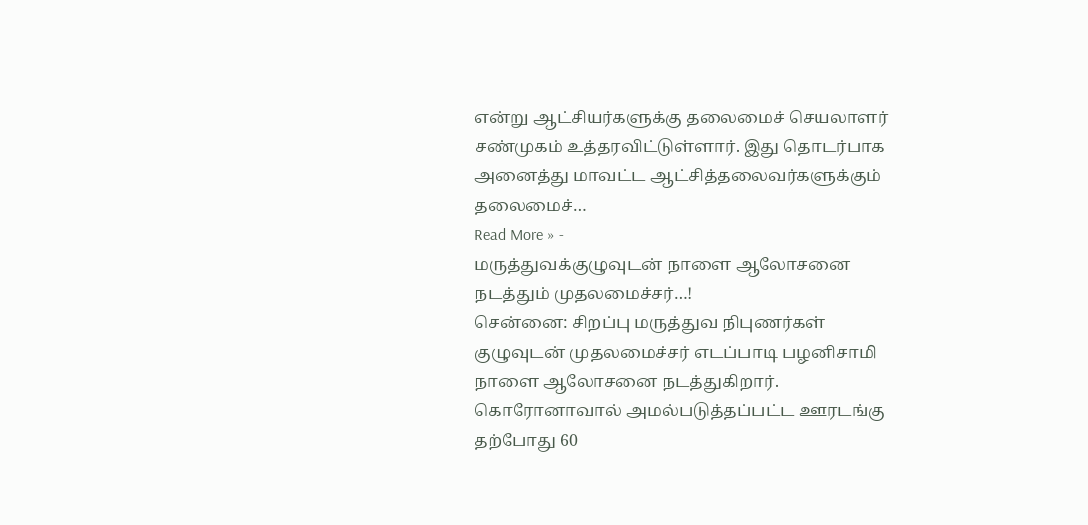என்று ஆட்சியர்களுக்கு தலைமைச் செயலாளர் சண்முகம் உத்தரவிட்டுள்ளார். இது தொடர்பாக அனைத்து மாவட்ட ஆட்சித்தலைவர்களுக்கும் தலைமைச்…
Read More » -
மருத்துவக்குழுவுடன் நாளை ஆலோசனை நடத்தும் முதலமைச்சர்…!
சென்னை: சிறப்பு மருத்துவ நிபுணர்கள் குழுவுடன் முதலமைச்சர் எடப்பாடி பழனிசாமி நாளை ஆலோசனை நடத்துகிறார். கொரோனாவால் அமல்படுத்தப்பட்ட ஊரடங்கு தற்போது 60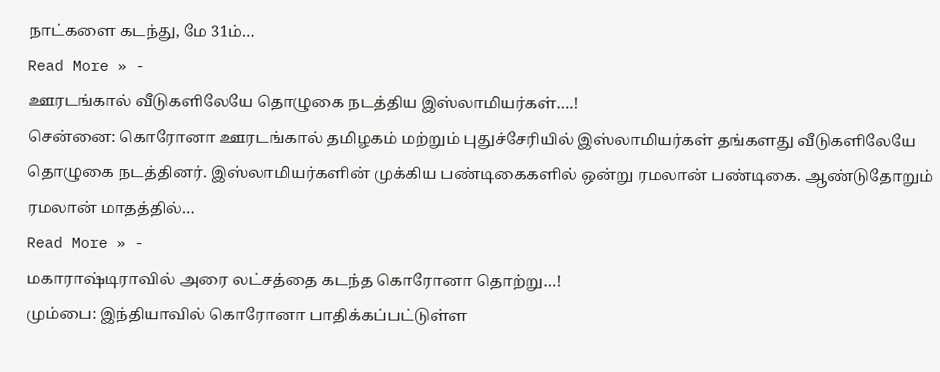நாட்களை கடந்து, மே 31ம்…
Read More » -
ஊரடங்கால் வீடுகளிலேயே தொழுகை நடத்திய இஸ்லாமியர்கள்….!
சென்னை: கொரோனா ஊரடங்கால் தமிழகம் மற்றும் புதுச்சேரியில் இஸ்லாமியர்கள் தங்களது வீடுகளிலேயே தொழுகை நடத்தினர். இஸ்லாமியர்களின் முக்கிய பண்டிகைகளில் ஒன்று ரமலான் பண்டிகை. ஆண்டுதோறும் ரமலான் மாதத்தில்…
Read More » -
மகாராஷ்டிராவில் அரை லட்சத்தை கடந்த கொரோனா தொற்று…!
மும்பை: இந்தியாவில் கொரோனா பாதிக்கப்பட்டுள்ள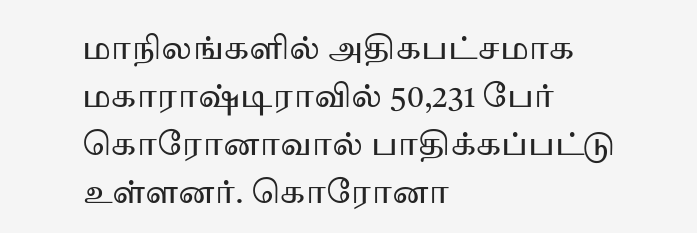மாநிலங்களில் அதிகபட்சமாக மகாராஷ்டிராவில் 50,231 பேர் கொரோனாவால் பாதிக்கப்பட்டு உள்ளனர். கொரோனா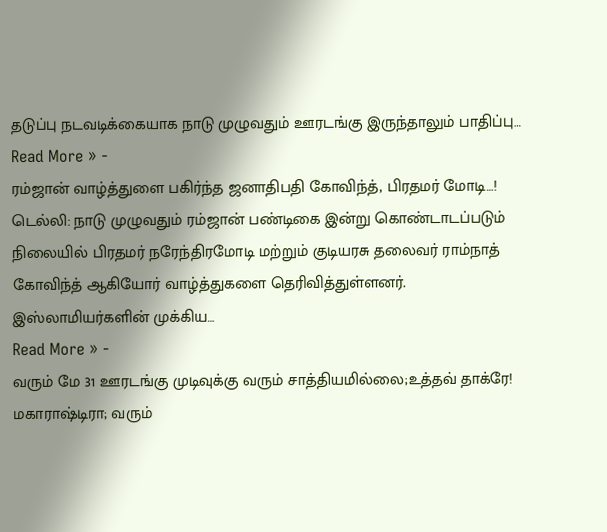தடுப்பு நடவடிக்கையாக நாடு முழுவதும் ஊரடங்கு இருந்தாலும் பாதிப்பு…
Read More » -
ரம்ஜான் வாழ்த்துளை பகிர்ந்த ஜனாதிபதி கோவிந்த், பிரதமர் மோடி…!
டெல்லி: நாடு முழுவதும் ரம்ஜான் பண்டிகை இன்று கொண்டாடப்படும் நிலையில் பிரதமர் நரேந்திரமோடி மற்றும் குடியரசு தலைவர் ராம்நாத் கோவிந்த் ஆகியோர் வாழ்த்துகளை தெரிவித்துள்ளனர். இஸ்லாமியர்களின் முக்கிய…
Read More » -
வரும் மே 31 ஊரடங்கு முடிவுக்கு வரும் சாத்தியமில்லை;உத்தவ் தாக்ரே!
மகாராஷ்டிரா; வரும்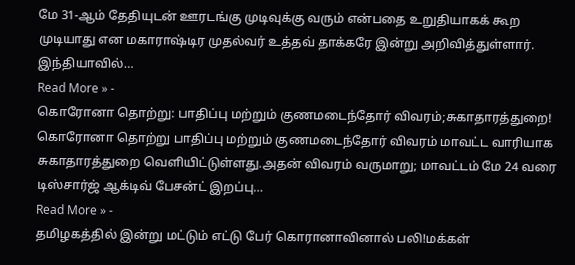மே 31-ஆம் தேதியுடன் ஊரடங்கு முடிவுக்கு வரும் என்பதை உறுதியாகக் கூற முடியாது என மகாராஷ்டிர முதல்வர் உத்தவ் தாக்கரே இன்று அறிவித்துள்ளார். இந்தியாவில்…
Read More » -
கொரோனா தொற்று: பாதிப்பு மற்றும் குணமடைந்தோர் விவரம்;சுகாதாரத்துறை!
கொரோனா தொற்று பாதிப்பு மற்றும் குணமடைந்தோர் விவரம் மாவட்ட வாரியாக சுகாதாரத்துறை வெளியிட்டுள்ளது.அதன் விவரம் வருமாறு; மாவட்டம் மே 24 வரை டிஸ்சார்ஜ் ஆக்டிவ் பேசன்ட் இறப்பு…
Read More » -
தமிழகத்தில் இன்று மட்டும் எட்டு பேர் கொரானாவினால் பலி!மக்கள்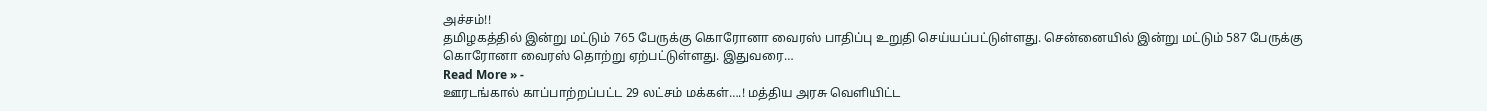அச்சம்!!
தமிழகத்தில் இன்று மட்டும் 765 பேருக்கு கொரோனா வைரஸ் பாதிப்பு உறுதி செய்யப்பட்டுள்ளது. சென்னையில் இன்று மட்டும் 587 பேருக்கு கொரோனா வைரஸ் தொற்று ஏற்பட்டுள்ளது. இதுவரை…
Read More » -
ஊரடங்கால் காப்பாற்றப்பட்ட 29 லட்சம் மக்கள்….! மத்திய அரசு வெளியிட்ட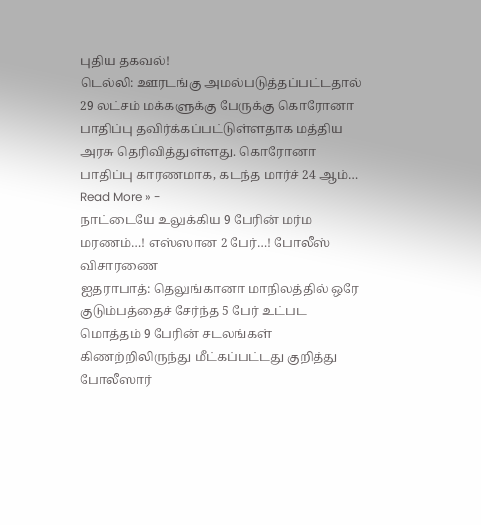புதிய தகவல்!
டெல்லி: ஊரடங்கு அமல்படுத்தப்பட்டதால் 29 லட்சம் மக்களுக்கு பேருக்கு கொரோனா பாதிப்பு தவிர்க்கப்பட்டுள்ளதாக மத்திய அரசு தெரிவித்துள்ளது. கொரோனா பாதிப்பு காரணமாக, கடந்த மார்ச் 24 ஆம்…
Read More » -
நாட்டையே உலுக்கிய 9 பேரின் மர்ம மரணம்…! எஸ்ஸான 2 பேர்…! போலீஸ் விசாரணை
ஐதராபாத்: தெலுங்கானா மாநிலத்தில் ஒரே குடும்பத்தைச் சேர்ந்த 5 பேர் உட்பட மொத்தம் 9 பேரின் சடலங்கள் கிணற்றிலிருந்து மீட்கப்பட்டது குறித்து போலீஸார்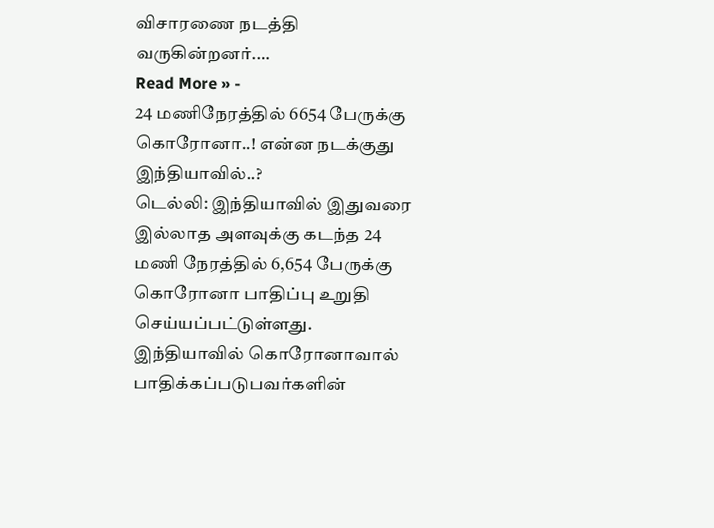விசாரணை நடத்தி வருகின்றனர்.…
Read More » -
24 மணிநேரத்தில் 6654 பேருக்கு கொரோனா..! என்ன நடக்குது இந்தியாவில்..?
டெல்லி: இந்தியாவில் இதுவரை இல்லாத அளவுக்கு கடந்த 24 மணி நேரத்தில் 6,654 பேருக்கு கொரோனா பாதிப்பு உறுதி செய்யப்பட்டுள்ளது. இந்தியாவில் கொரோனாவால் பாதிக்கப்படுபவர்களின்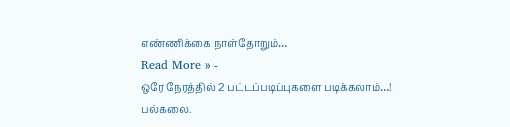எண்ணிக்கை நாள்தோறும்…
Read More » -
ஒரே நேரத்தில் 2 பட்டப்படிப்புகளை படிக்கலாம்…! பல்கலை.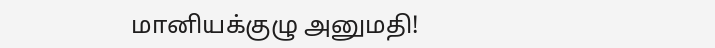மானியக்குழு அனுமதி!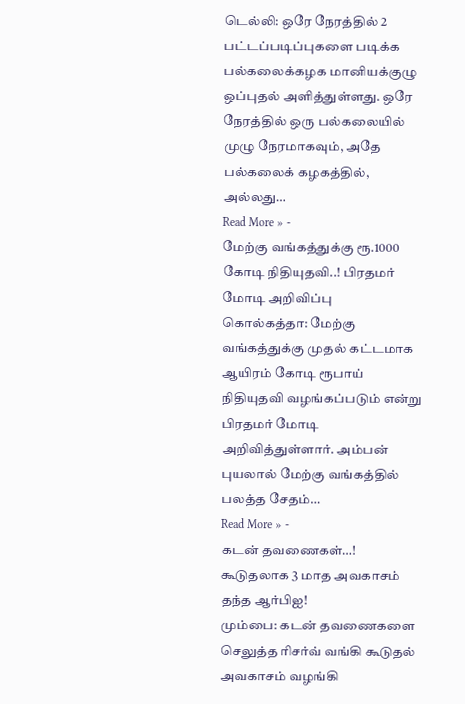டெல்லி: ஒரே நேரத்தில் 2 பட்டப்படிப்புகளை படிக்க பல்கலைக்கழக மானியக்குழு ஒப்புதல் அளித்துள்ளது. ஒரே நேரத்தில் ஒரு பல்கலையில் முழு நேரமாகவும், அதே பல்கலைக் கழகத்தில், அல்லது…
Read More » -
மேற்கு வங்கத்துக்கு ரூ.1000 கோடி நிதியுதவி..! பிரதமர் மோடி அறிவிப்பு
கொல்கத்தா: மேற்கு வங்கத்துக்கு முதல் கட்டமாக ஆயிரம் கோடி ரூபாய் நிதியுதவி வழங்கப்படும் என்று பிரதமர் மோடி அறிவித்துள்ளார். அம்பன் புயலால் மேற்கு வங்கத்தில் பலத்த சேதம்…
Read More » -
கடன் தவணைகள்…! கூடுதலாக 3 மாத அவகாசம் தந்த ஆர்பிஐ!
மும்பை: கடன் தவணைகளை செலுத்த ரிசர்வ் வங்கி கூடுதல் அவகாசம் வழங்கி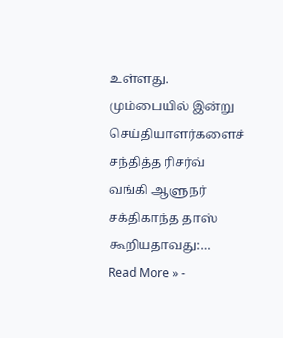உள்ளது. மும்பையில் இன்று செய்தியாளர்களைச் சந்தித்த ரிசர்வ் வங்கி ஆளுநர் சக்திகாந்த தாஸ் கூறியதாவது:…
Read More » -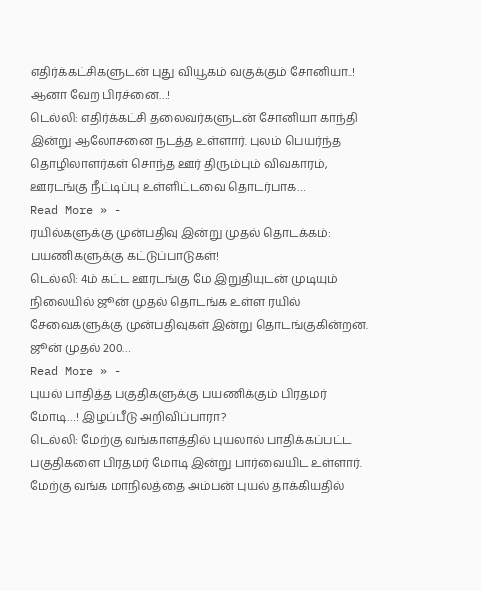எதிர்க்கட்சிகளுடன் புது வியூகம் வகுக்கும் சோனியா..! ஆனா வேற பிரச்னை…!
டெல்லி: எதிர்க்கட்சி தலைவர்களுடன் சோனியா காந்தி இன்று ஆலோசனை நடத்த உள்ளார். புலம் பெயர்ந்த தொழிலாளர்கள் சொந்த ஊர் திரும்பும் விவகாரம், ஊரடங்கு நீட்டிப்பு உள்ளிட்டவை தொடர்பாக…
Read More » -
ரயில்களுக்கு முன்பதிவு இன்று முதல் தொடக்கம்: பயணிகளுக்கு கட்டுப்பாடுகள்!
டெல்லி: 4ம் கட்ட ஊரடங்கு மே இறுதியுடன் முடியும் நிலையில் ஜூன் முதல் தொடங்க உள்ள ரயில் சேவைகளுக்கு முன்பதிவுகள் இன்று தொடங்குகின்றன. ஜூன் முதல் 200…
Read More » -
புயல் பாதித்த பகுதிகளுக்கு பயணிக்கும் பிரதமர் மோடி…! இழப்பீடு அறிவிப்பாரா?
டெல்லி: மேற்கு வங்காளத்தில் புயலால் பாதிக்கப்பட்ட பகுதிகளை பிரதமர் மோடி இன்று பார்வையிட உள்ளார். மேற்கு வங்க மாநிலத்தை அம்பன் புயல் தாக்கியதில்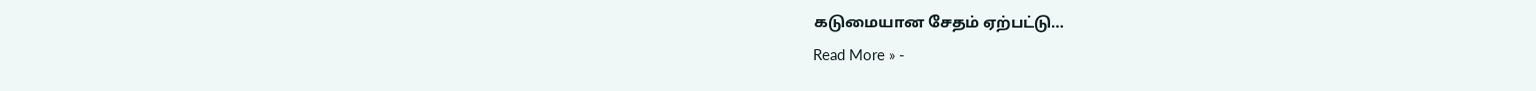கடுமையான சேதம் ஏற்பட்டு…
Read More » -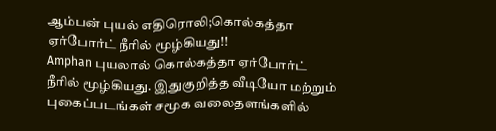ஆம்பன் புயல் எதிரொலி;கொல்கத்தா ஏர்போர்ட் நீரில் மூழ்கியது!!
Amphan புயலால் கொல்கத்தா ஏர்போர்ட் நீரில் மூழ்கியது. இதுகுறித்த வீடியோ மற்றும் புகைப்படங்கள் சமூக வலைதளங்களில்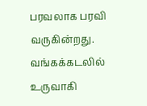பரவலாக பரவி வருகின்றது. வங்கக்கடலில் உருவாகி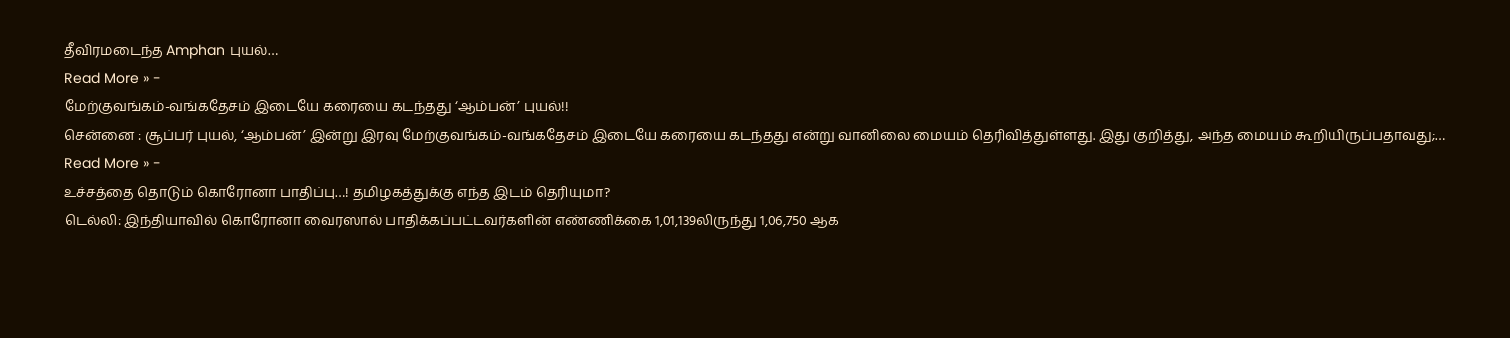தீவிரமடைந்த Amphan புயல்…
Read More » -
மேற்குவங்கம்-வங்கதேசம் இடையே கரையை கடந்தது ‘ஆம்பன்’ புயல்!!
சென்னை : சூப்பர் புயல், ‘ஆம்பன்’ இன்று இரவு மேற்குவங்கம்-வங்கதேசம் இடையே கரையை கடந்தது என்று வானிலை மையம் தெரிவித்துள்ளது. இது குறித்து, அந்த மையம் கூறியிருப்பதாவது;…
Read More » -
உச்சத்தை தொடும் கொரோனா பாதிப்பு…! தமிழகத்துக்கு எந்த இடம் தெரியுமா?
டெல்லி: இந்தியாவில் கொரோனா வைரஸால் பாதிக்கப்பட்டவர்களின் எண்ணிக்கை 1,01,139லிருந்து 1,06,750 ஆக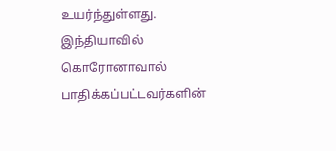உயர்ந்துள்ளது. இந்தியாவில் கொரோனாவால் பாதிக்கப்பட்டவர்களின்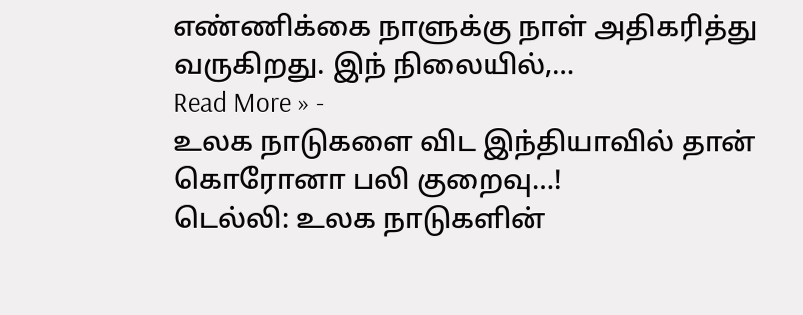எண்ணிக்கை நாளுக்கு நாள் அதிகரித்து வருகிறது. இந் நிலையில்,…
Read More » -
உலக நாடுகளை விட இந்தியாவில் தான் கொரோனா பலி குறைவு…!
டெல்லி: உலக நாடுகளின்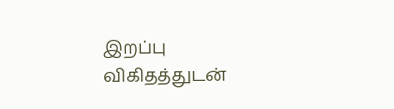இறப்பு விகிதத்துடன்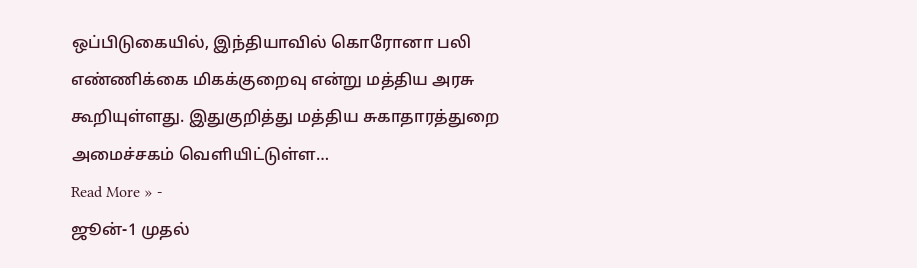ஒப்பிடுகையில், இந்தியாவில் கொரோனா பலி எண்ணிக்கை மிகக்குறைவு என்று மத்திய அரசு கூறியுள்ளது. இதுகுறித்து மத்திய சுகாதாரத்துறை அமைச்சகம் வெளியிட்டுள்ள…
Read More » -
ஜூன்-1 முதல்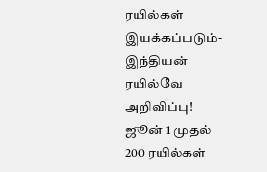ரயில்கள் இயக்கப்படும்-இந்தியன் ரயில்வே அறிவிப்பு!
ஜூன் 1 முதல் 200 ரயில்கள்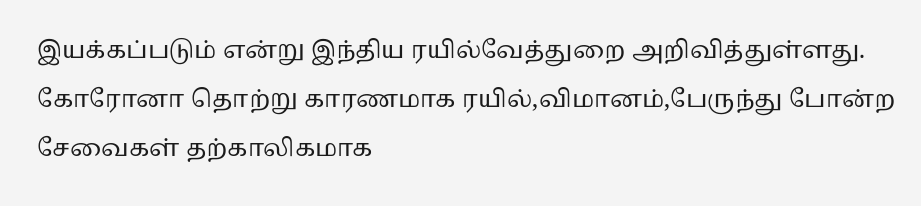இயக்கப்படும் என்று இந்திய ரயில்வேத்துறை அறிவித்துள்ளது. கோரோனா தொற்று காரணமாக ரயில்,விமானம்,பேருந்து போன்ற சேவைகள் தற்காலிகமாக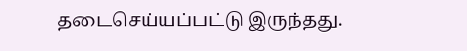தடைசெய்யப்பட்டு இருந்தது.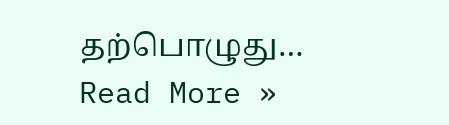தற்பொழுது…
Read More »